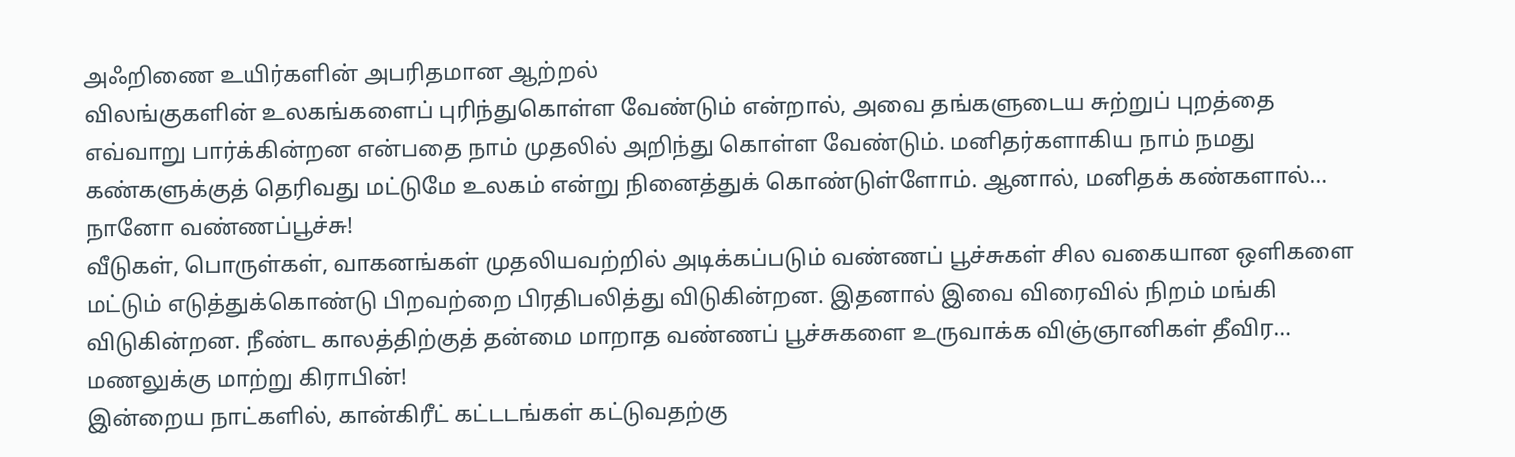அஃறிணை உயிர்களின் அபரிதமான ஆற்றல்
விலங்குகளின் உலகங்களைப் புரிந்துகொள்ள வேண்டும் என்றால், அவை தங்களுடைய சுற்றுப் புறத்தை எவ்வாறு பார்க்கின்றன என்பதை நாம் முதலில் அறிந்து கொள்ள வேண்டும். மனிதர்களாகிய நாம் நமது கண்களுக்குத் தெரிவது மட்டுமே உலகம் என்று நினைத்துக் கொண்டுள்ளோம். ஆனால், மனிதக் கண்களால்…
நானோ வண்ணப்பூச்சு!
வீடுகள், பொருள்கள், வாகனங்கள் முதலியவற்றில் அடிக்கப்படும் வண்ணப் பூச்சுகள் சில வகையான ஒளிகளை மட்டும் எடுத்துக்கொண்டு பிறவற்றை பிரதிபலித்து விடுகின்றன. இதனால் இவை விரைவில் நிறம் மங்கி விடுகின்றன. நீண்ட காலத்திற்குத் தன்மை மாறாத வண்ணப் பூச்சுகளை உருவாக்க விஞ்ஞானிகள் தீவிர…
மணலுக்கு மாற்று கிராபின்!
இன்றைய நாட்களில், கான்கிரீட் கட்டடங்கள் கட்டுவதற்கு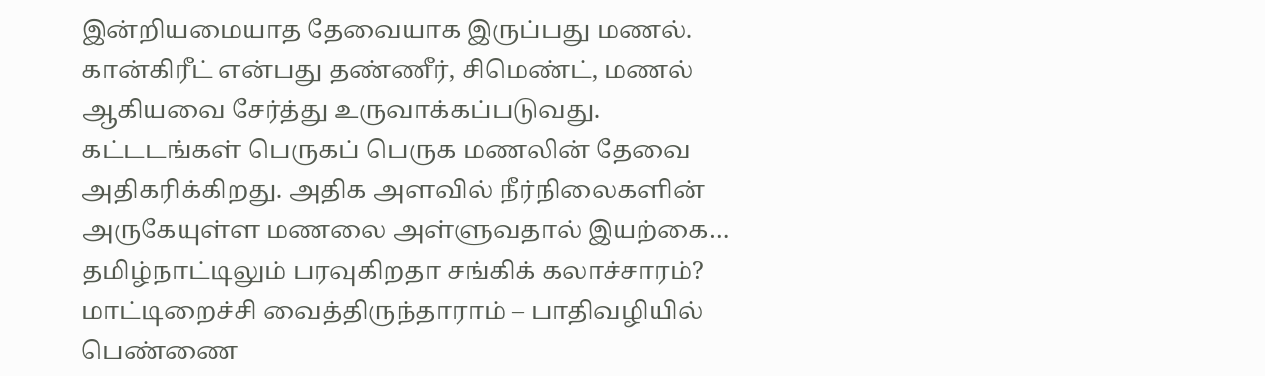இன்றியமையாத தேவையாக இருப்பது மணல். கான்கிரீட் என்பது தண்ணீர், சிமெண்ட், மணல் ஆகியவை சேர்த்து உருவாக்கப்படுவது. கட்டடங்கள் பெருகப் பெருக மணலின் தேவை அதிகரிக்கிறது. அதிக அளவில் நீர்நிலைகளின் அருகேயுள்ள மணலை அள்ளுவதால் இயற்கை…
தமிழ்நாட்டிலும் பரவுகிறதா சங்கிக் கலாச்சாரம்? மாட்டிறைச்சி வைத்திருந்தாராம் – பாதிவழியில் பெண்ணை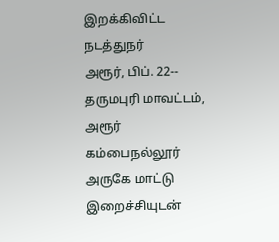இறக்கிவிட்ட நடத்துநர்
அரூர், பிப். 22-- தருமபுரி மாவட்டம், அரூர் கம்பைநல்லூர் அருகே மாட்டு இறைச்சியுடன்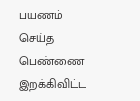பயணம் செய்த பெண்ணை இறக்கிவிட்ட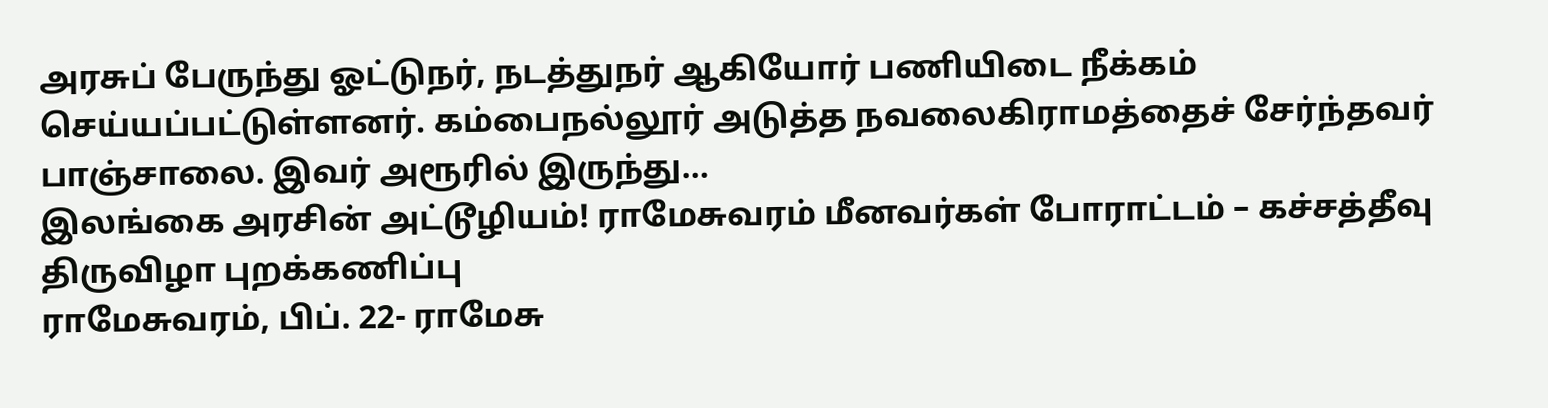அரசுப் பேருந்து ஓட்டுநர், நடத்துநர் ஆகியோர் பணியிடை நீக்கம் செய்யப்பட்டுள்ளனர். கம்பைநல்லூர் அடுத்த நவலைகிராமத்தைச் சேர்ந்தவர் பாஞ்சாலை. இவர் அரூரில் இருந்து…
இலங்கை அரசின் அட்டூழியம்! ராமேசுவரம் மீனவர்கள் போராட்டம் – கச்சத்தீவு திருவிழா புறக்கணிப்பு
ராமேசுவரம், பிப். 22- ராமேசு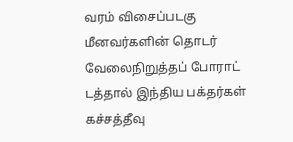வரம் விசைப்படகு மீனவர்களின் தொடர் வேலைநிறுத்தப் போராட் டத்தால் இந்திய பக்தர்கள் கச்சத்தீவு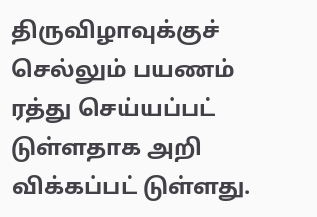திருவிழாவுக்குச் செல்லும் பயணம் ரத்து செய்யப்பட் டுள்ளதாக அறி விக்கப்பட் டுள்ளது.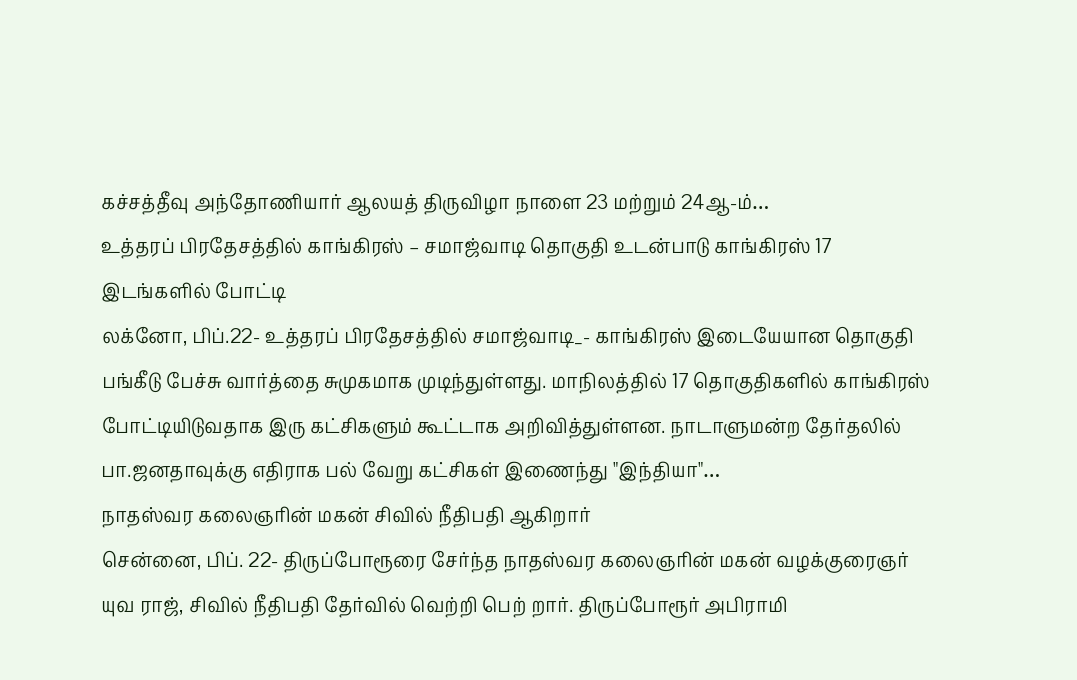கச்சத்தீவு அந்தோணியார் ஆலயத் திருவிழா நாளை 23 மற்றும் 24ஆ-ம்…
உத்தரப் பிரதேசத்தில் காங்கிரஸ் – சமாஜ்வாடி தொகுதி உடன்பாடு காங்கிரஸ் 17 இடங்களில் போட்டி
லக்னோ, பிப்.22- உத்தரப் பிரதேசத்தில் சமாஜ்வாடி_- காங்கிரஸ் இடையேயான தொகுதி பங்கீடு பேச்சு வார்த்தை சுமுகமாக முடிந்துள்ளது. மாநிலத்தில் 17 தொகுதிகளில் காங்கிரஸ் போட்டியிடுவதாக இரு கட்சிகளும் கூட்டாக அறிவித்துள்ளன. நாடாளுமன்ற தேர்தலில் பா.ஜனதாவுக்கு எதிராக பல் வேறு கட்சிகள் இணைந்து "இந்தியா"…
நாதஸ்வர கலைஞரின் மகன் சிவில் நீதிபதி ஆகிறார்
சென்னை, பிப். 22- திருப்போரூரை சேர்ந்த நாதஸ்வர கலைஞரின் மகன் வழக்குரைஞர் யுவ ராஜ், சிவில் நீதிபதி தேர்வில் வெற்றி பெற் றார். திருப்போரூர் அபிராமி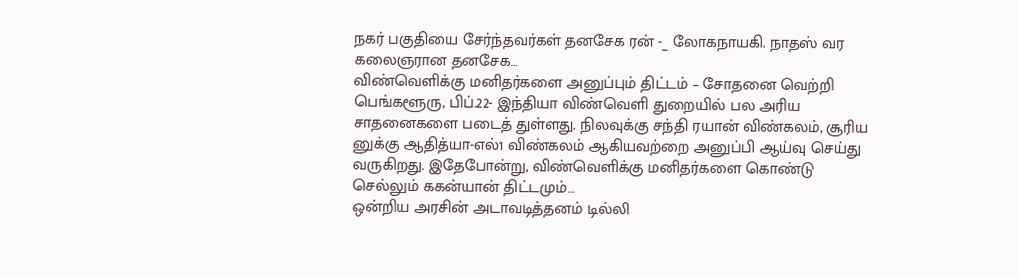நகர் பகுதியை சேர்ந்தவர்கள் தனசேக ரன் -_ லோகநாயகி. நாதஸ் வர கலைஞரான தனசேக…
விண்வெளிக்கு மனிதர்களை அனுப்பும் திட்டம் – சோதனை வெற்றி
பெங்களூரு, பிப்.22- இந்தியா விண்வெளி துறையில் பல அரிய சாதனைகளை படைத் துள்ளது. நிலவுக்கு சந்தி ரயான் விண்கலம், சூரிய னுக்கு ஆதித்யா-எல்1 விண்கலம் ஆகியவற்றை அனுப்பி ஆய்வு செய்து வருகிறது. இதேபோன்று, விண்வெளிக்கு மனிதர்களை கொண்டு செல்லும் ககன்யான் திட்டமும்…
ஒன்றிய அரசின் அடாவடித்தனம் டில்லி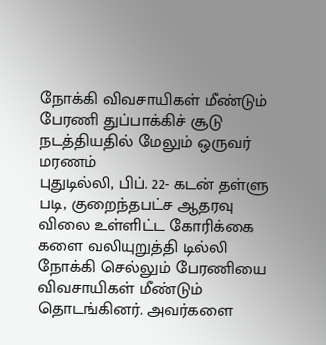நோக்கி விவசாயிகள் மீண்டும் பேரணி துப்பாக்கிச் சூடு நடத்தியதில் மேலும் ஒருவர் மரணம்
புதுடில்லி, பிப். 22- கடன் தள்ளு படி, குறைந்தபட்ச ஆதரவு விலை உள்ளிட்ட கோரிக்கை களை வலியுறுத்தி டில்லி நோக்கி செல்லும் பேரணியை விவசாயிகள் மீண்டும் தொடங்கினர். அவர்களை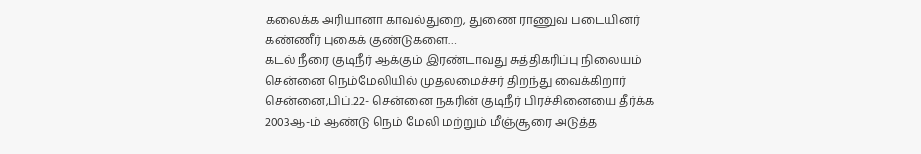கலைக்க அரியானா காவல்துறை, துணை ராணுவ படையினர் கண்ணீர் புகைக் குண்டுகளை…
கடல் நீரை குடிநீர் ஆக்கும் இரண்டாவது சுத்திகரிப்பு நிலையம்
சென்னை நெம்மேலியில் முதலமைச்சர் திறந்து வைக்கிறார் சென்னை,பிப்.22- சென்னை நகரின் குடிநீர் பிரச்சினையை தீர்க்க 2003ஆ-ம் ஆண்டு நெம் மேலி மற்றும் மீஞ்சூரை அடுத்த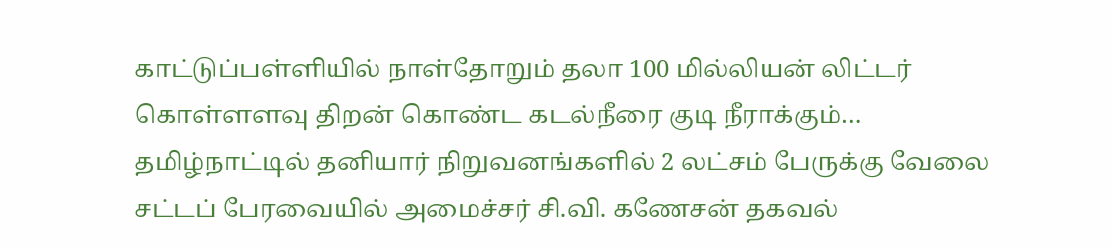காட்டுப்பள்ளியில் நாள்தோறும் தலா 100 மில்லியன் லிட்டர் கொள்ளளவு திறன் கொண்ட கடல்நீரை குடி நீராக்கும்…
தமிழ்நாட்டில் தனியார் நிறுவனங்களில் 2 லட்சம் பேருக்கு வேலை சட்டப் பேரவையில் அமைச்சர் சி.வி. கணேசன் தகவல்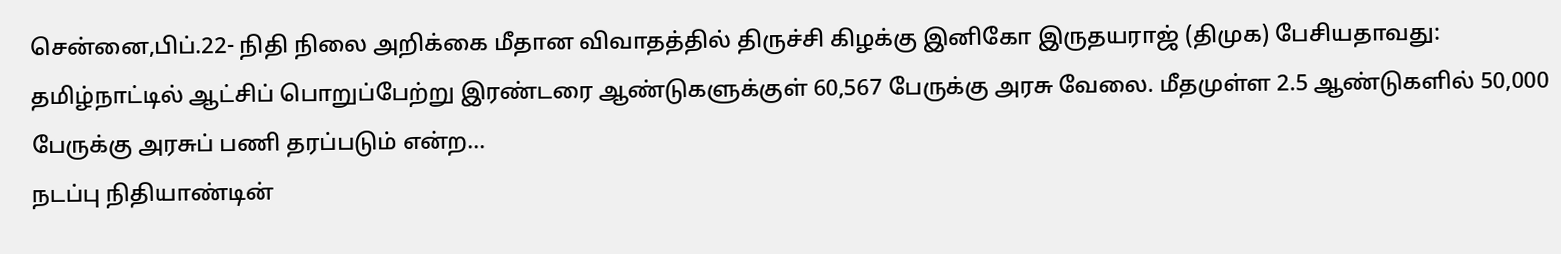சென்னை,பிப்.22- நிதி நிலை அறிக்கை மீதான விவாதத்தில் திருச்சி கிழக்கு இனிகோ இருதயராஜ் (திமுக) பேசியதாவது: தமிழ்நாட்டில் ஆட்சிப் பொறுப்பேற்று இரண்டரை ஆண்டுகளுக்குள் 60,567 பேருக்கு அரசு வேலை. மீதமுள்ள 2.5 ஆண்டுகளில் 50,000 பேருக்கு அரசுப் பணி தரப்படும் என்ற…
நடப்பு நிதியாண்டின்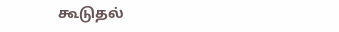கூடுதல்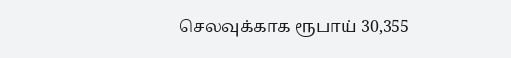செலவுக்காக ரூபாய் 30,355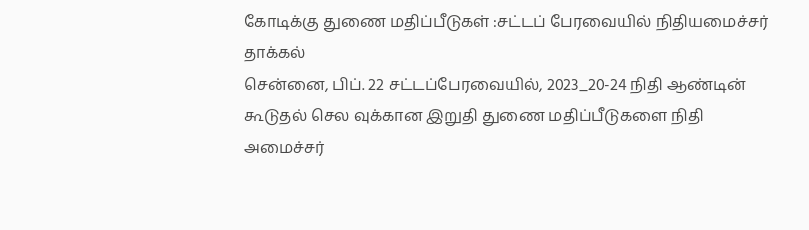கோடிக்கு துணை மதிப்பீடுகள் :சட்டப் பேரவையில் நிதியமைச்சர் தாக்கல்
சென்னை, பிப். 22 சட்டப்பேரவையில், 2023_20-24 நிதி ஆண்டின் கூடுதல் செல வுக்கான இறுதி துணை மதிப்பீடுகளை நிதி அமைச்சர்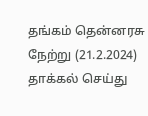தங்கம் தென்னரசு நேற்று (21.2.2024) தாக்கல் செய்து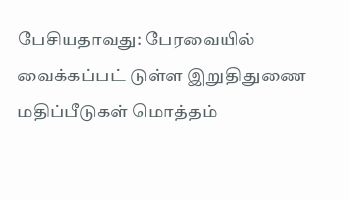பேசியதாவது: பேரவையில் வைக்கப்பட் டுள்ள இறுதிதுணை மதிப்பீடுகள் மொத்தம்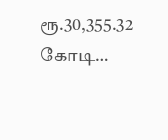ரூ.30,355.32 கோடி…